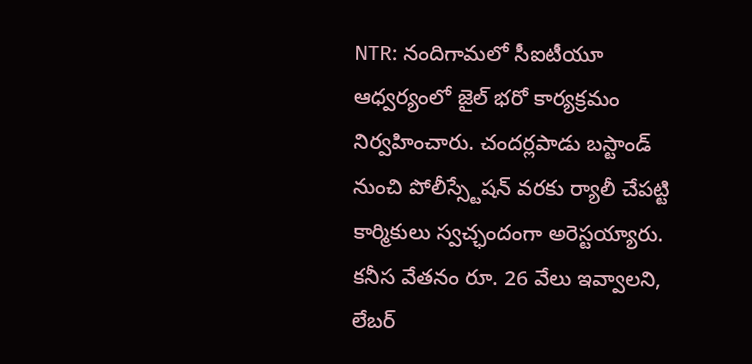NTR: నందిగామలో సీఐటీయూ ఆధ్వర్యంలో జైల్ భరో కార్యక్రమం నిర్వహించారు. చందర్లపాడు బస్టాండ్ నుంచి పోలీస్స్టేషన్ వరకు ర్యాలీ చేపట్టి కార్మికులు స్వచ్ఛందంగా అరెస్టయ్యారు. కనీస వేతనం రూ. 26 వేలు ఇవ్వాలని, లేబర్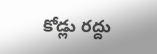కోడ్లు రద్దు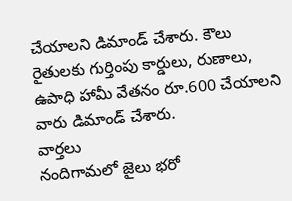చేయాలని డిమాండ్ చేశారు. కౌలు రైతులకు గుర్తింపు కార్డులు, రుణాలు, ఉపాధి హామీ వేతనం రూ.600 చేయాలని వారు డిమాండ్ చేశారు.
వార్తలు
నందిగామలో జైలు భరో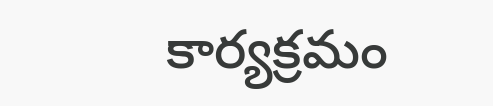కార్యక్రమం